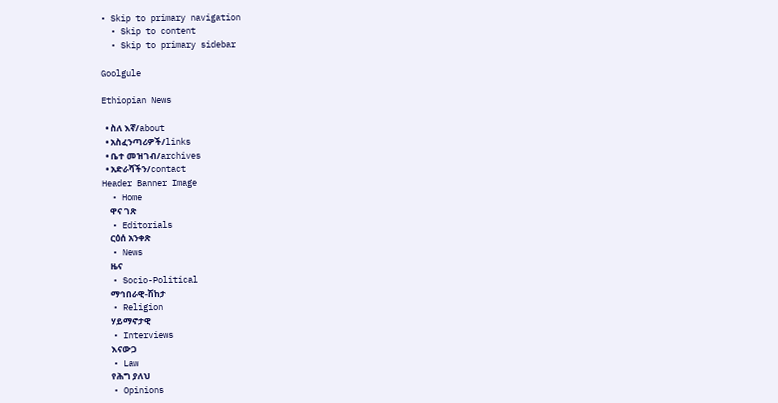• Skip to primary navigation
  • Skip to content
  • Skip to primary sidebar

Goolgule

Ethiopian News

  • ስለ እኛ/about
  • አስፈንጣሪዎች/links
  • ቤተ መዝገብ/archives
  • አድራሻችን/contact
Header Banner Image
  • Home
    ዋና ገጽ
  • Editorials
    ርዕሰ አንቀጽ
  • News
    ዜና
  • Socio-Political
    ማኅበራዊ-ሽከታ
  • Religion
    ሃይማኖታዊ
  • Interviews
    እናውጋ
  • Law
    የሕግ ያለህ
  • Opinions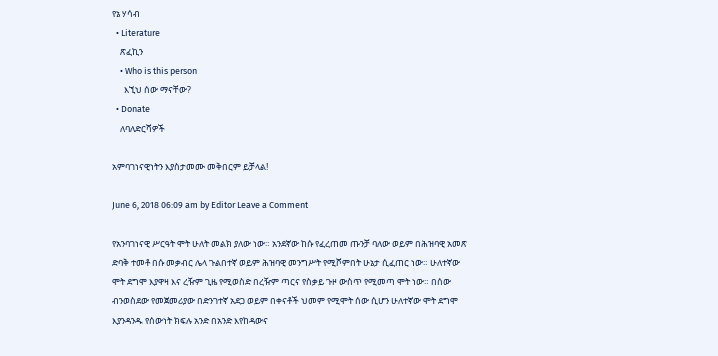የኔ ሃሳብ
  • Literature
    ጽፈኪን
    • Who is this person
      እኚህ ሰው ማናቸው?
  • Donate
    ለባለድርሻዎች

አምባገነናዊነትን እያስታመሙ መቅበርም ይቻላል!

June 6, 2018 06:09 am by Editor Leave a Comment

የአንባገነናዊ ሥርዓት ሞት ሁለት መልክ ያለው ነው። አንደኛው ከሱ የፈረጠመ ጡንቻ ባለው ወይም በሕዝባዊ አመጽ ድባቅ ተመቶ በሱ መቃብር ሌላ ጉልበተኛ ወይም ሕዝባዊ መንግሥት የሚሾምበት ሁኔታ ሲፈጠር ነው። ሁለተኛው ሞት ደግሞ እያዋዛ እና ረዥም ጊዜ የሚወስድ በረዥም ጣርና የስቃይ ጉዞ ውስጥ የሚመጣ ሞት ነው። በሰው ብንወስደው የመጀመሪያው በድንገተኛ አደጋ ወይም በቀናቶች ህመም የሚሞት ሰው ሲሆን ሁለተኛው ሞት ደግሞ እያንዳንዱ የሰውነት ክፍሉ አንድ በአንድ እየከዳውና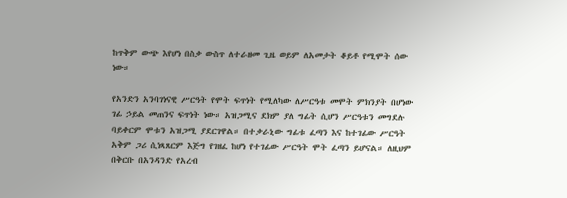ከጥቅም ውጭ እየሆነ በስቃ ውስጥ ለተራዘመ ጊዜ ወይም ለአመታት ቆይቶ የሚሞት ሰው ነው።

የአንድን አንባገነናዊ ሥርዓት የሞት ፍጥነት የሚለካው ለሥርዓቱ መሞት ምክንያት በሆነው ገፊ ኃይል መጠንና ፍጥነት ነው። አዝጋሚና ደክም ያለ ግፊት ሲሆን ሥርዓቱን መግደሉ ባይቀርም ሞቱን አዝጋሚ ያደርገዋል። በተቃራኒው ግፊቱ ፈጣን እና ከተገፊው ሥርዓት አቅም ጋሪ ሲነጻጸርም እጅግ የገዘፈ ከሆነ የተገፊው ሥርዓት ሞት ፈጣን ይሆናል። ለዚህም በቅርቡ በአንዳንድ የአረብ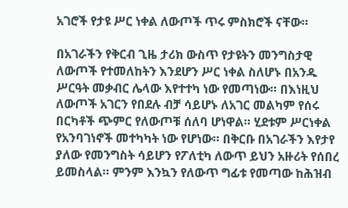አገሮች የታዩ ሥር ነቀል ለውጦች ጥሩ ምስክሮች ናቸው።

በአገራችን የቅርብ ጊዜ ታሪክ ውስጥ የታዩትን መንግስታዊ ለውጦች የተመለከትን እንደሆን ሥር ነቀል ስለሆኑ በአንዱ ሥርዓት መቃብር ሌላው እየተተካ ነው የመጣነው። በእነዚህ ለውጦች አገርን የበደሉ ብቻ ሳይሆኑ ለአገር መልካም የሰሩ በርካቶች ጭምር የለውጦቹ ሰለባ ሆነዋል። ሂደቱም ሥርነቀል የአንባገነኖች መተካካት ነው የሆነው። በቅርቡ በአገራችን እየታየ ያለው የመንግስት ሳይሆን የፖለቲካ ለውጥ ይህን አዙሪት የሰበረ ይመስላል። ምንም እንኳን የለውጥ ግፊቱ የመጣው ከሕዝብ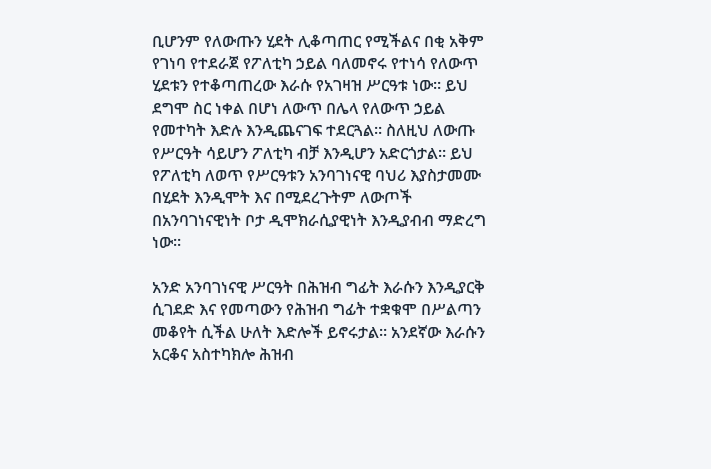ቢሆንም የለውጡን ሂደት ሊቆጣጠር የሚችልና በቂ አቅም የገነባ የተደራጀ የፖለቲካ ኃይል ባለመኖሩ የተነሳ የለውጥ ሂደቱን የተቆጣጠረው እራሱ የአገዛዝ ሥርዓቱ ነው። ይህ ደግሞ ስር ነቀል በሆነ ለውጥ በሌላ የለውጥ ኃይል የመተካት እድሉ እንዲጨናገፍ ተደርጓል። ስለዚህ ለውጡ የሥርዓት ሳይሆን ፖለቲካ ብቻ እንዲሆን አድርጎታል። ይህ የፖለቲካ ለወጥ የሥርዓቱን አንባገነናዊ ባህሪ እያስታመሙ በሂደት እንዲሞት እና በሚደረጉትም ለውጦች በአንባገነናዊነት ቦታ ዲሞክራሲያዊነት እንዲያብብ ማድረግ ነው።

አንድ አንባገነናዊ ሥርዓት በሕዝብ ግፊት እራሱን እንዲያርቅ ሲገደድ እና የመጣውን የሕዝብ ግፊት ተቋቁሞ በሥልጣን መቆየት ሲችል ሁለት እድሎች ይኖሩታል። አንደኛው እራሱን አርቆና አስተካክሎ ሕዝብ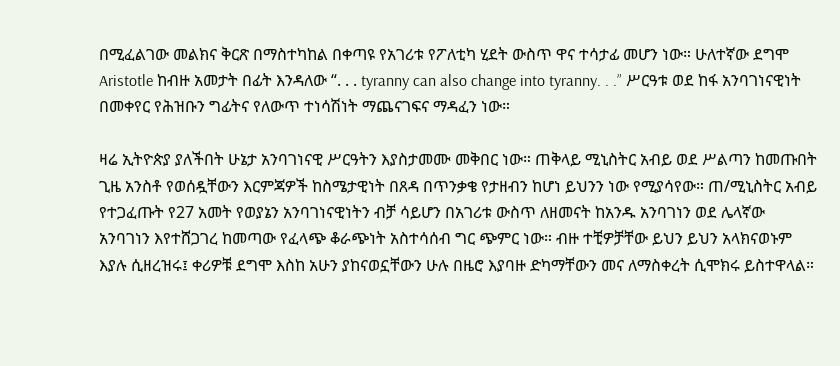በሚፈልገው መልክና ቅርጽ በማስተካከል በቀጣዩ የአገሪቱ የፖለቲካ ሂደት ውስጥ ዋና ተሳታፊ መሆን ነው። ሁለተኛው ደግሞ Aristotle ከብዙ አመታት በፊት እንዳለው “. . . tyranny can also change into tyranny. . .” ሥርዓቱ ወደ ከፋ አንባገነናዊነት በመቀየር የሕዝቡን ግፊትና የለውጥ ተነሳሽነት ማጨናገፍና ማዳፈን ነው።

ዛሬ ኢትዮጵያ ያለችበት ሁኔታ አንባገነናዊ ሥርዓትን እያስታመሙ መቅበር ነው። ጠቅላይ ሚኒስትር አብይ ወደ ሥልጣን ከመጡበት ጊዜ አንስቶ የወሰዷቸውን እርምጃዎች ከስሜታዊነት በጸዳ በጥንቃቄ የታዘብን ከሆነ ይህንን ነው የሚያሳየው። ጠ/ሚኒስትር አብይ የተጋፈጡት የ27 አመት የወያኔን አንባገነናዊነትን ብቻ ሳይሆን በአገሪቱ ውስጥ ለዘመናት ከአንዱ አንባገነን ወደ ሌላኛው አንባገነን እየተሸጋገረ ከመጣው የፈላጭ ቆራጭነት አስተሳሰብ ግር ጭምር ነው። ብዙ ተቺዎቻቸው ይህን ይህን አላክናወኑም እያሉ ሲዘረዝሩ፤ ቀሪዎቹ ደግሞ እስከ አሁን ያከናወኗቸውን ሁሉ በዜሮ እያባዙ ድካማቸውን መና ለማስቀረት ሲሞክሩ ይስተዋላል።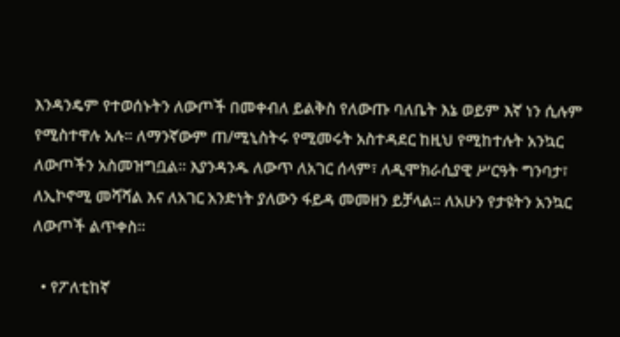እንዳንዴም የተወሰኑትን ለውጦች በመቀብለ ይልቅስ የለውጡ ባለቤት እኔ ወይም እኛ ነን ሲሉም የሚስተዋሉ አሉ። ለማንኛውም ጠ/ሚኒስትሩ የሚመሩት አስተዳደር ከዚህ የሚከተሉት አንኳር ለውጦችን አስመዝግቧል። እያንዳንዱ ለውጥ ለአገር ሰላም፣ ለዲሞክራሲያዊ ሥርዓት ግንባታ፣ ለኢኮኖሚ መሻሻል እና ለአገር አንድነት ያለውን ፋይዳ መመዘን ይቻላል። ለአሁን የታዩትን አንኳር ለውጦች ልጥቀስ።

  • የፖለቲከኛ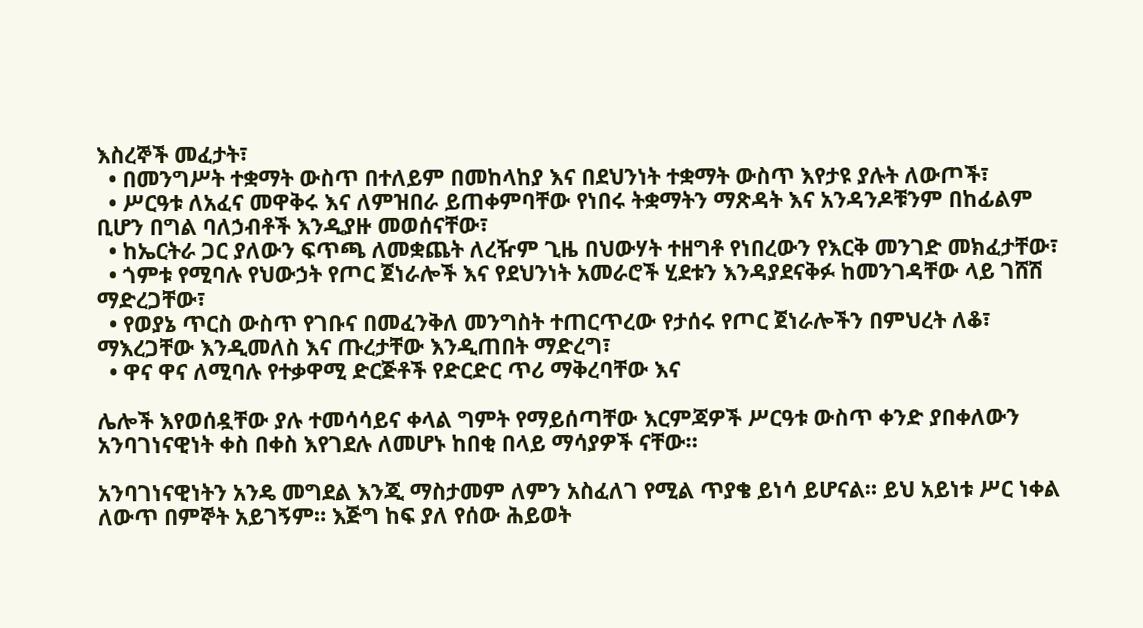እስረኞች መፈታት፣
  • በመንግሥት ተቋማት ውስጥ በተለይም በመከላከያ እና በደህንነት ተቋማት ውስጥ እየታዩ ያሉት ለውጦች፣
  • ሥርዓቱ ለአፈና መዋቅሩ እና ለምዝበራ ይጠቀምባቸው የነበሩ ትቋማትን ማጽዳት እና አንዳንዶቹንም በከፊልም ቢሆን በግል ባለኃብቶች እንዲያዙ መወሰናቸው፣
  • ከኤርትራ ጋር ያለውን ፍጥጫ ለመቋጨት ለረዥም ጊዜ በህውሃት ተዘግቶ የነበረውን የእርቅ መንገድ መክፈታቸው፣
  • ጎምቱ የሚባሉ የህውኃት የጦር ጀነራሎች እና የደህንነት አመራሮች ሂደቱን እንዳያደናቅፉ ከመንገዳቸው ላይ ገሸሽ ማድረጋቸው፣
  • የወያኔ ጥርስ ውስጥ የገቡና በመፈንቅለ መንግስት ተጠርጥረው የታሰሩ የጦር ጀነራሎችን በምህረት ለቆ፣ ማእረጋቸው እንዲመለስ እና ጡረታቸው እንዲጠበት ማድረግ፣
  • ዋና ዋና ለሚባሉ የተቃዋሚ ድርጅቶች የድርድር ጥሪ ማቅረባቸው እና

ሌሎች እየወሰዷቸው ያሉ ተመሳሳይና ቀላል ግምት የማይሰጣቸው እርምጃዎች ሥርዓቱ ውስጥ ቀንድ ያበቀለውን አንባገነናዊነት ቀስ በቀስ እየገደሉ ለመሆኑ ከበቂ በላይ ማሳያዎች ናቸው።

አንባገነናዊነትን አንዴ መግደል እንጂ ማስታመም ለምን አስፈለገ የሚል ጥያቄ ይነሳ ይሆናል። ይህ አይነቱ ሥር ነቀል ለውጥ በምኞት አይገኝም። እጅግ ከፍ ያለ የሰው ሕይወት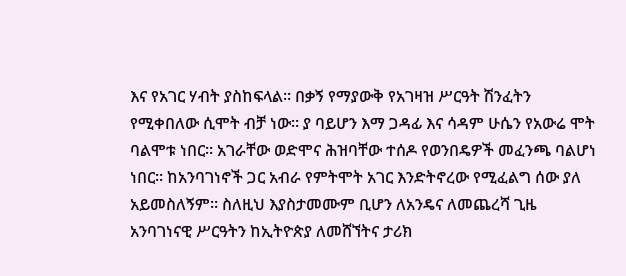እና የአገር ሃብት ያስከፍላል። በቃኝ የማያውቅ የአገዛዝ ሥርዓት ሽንፈትን የሚቀበለው ሲሞት ብቻ ነው። ያ ባይሆን እማ ጋዳፊ እና ሳዳም ሁሴን የአውሬ ሞት ባልሞቱ ነበር። አገራቸው ወድሞና ሕዝባቸው ተሰዶ የወንበዴዎች መፈንጫ ባልሆነ ነበር። ከአንባገነኖች ጋር አብራ የምትሞት አገር እንድትኖረው የሚፈልግ ሰው ያለ አይመስለኝም። ስለዚህ እያስታመሙም ቢሆን ለአንዴና ለመጨረሻ ጊዜ አንባገነናዊ ሥርዓትን ከኢትዮጵያ ለመሸኘትና ታሪክ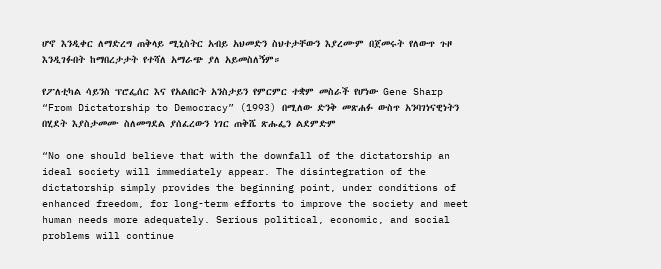ሆኖ እንዲቀር ለማድረግ ጠቅላይ ሚኒስትር አብይ አህመድን ስህተታቸውን እያረሙም በጀመሩት የለውጥ ጉዞ እንዲገፉበት ከማበረታታት የተሻለ አማራጭ ያለ አይመስለኝም።

የፖለቲካል ሳይንስ ፕሮፌሰር እና የአልበርት አንስታይን የምርምር ተቋም መስራች የሆነው Gene Sharp “From Dictatorship to Democracy” (1993) በሚለው ድንቅ መጽሐፉ ውስጥ አንባገነናዊነትን በሂደት እያስታመሙ ስለመግደል ያሰፈረውን ነገር ጠቅሼ ጽሑፌን ልደምድም

“No one should believe that with the downfall of the dictatorship an ideal society will immediately appear. The disintegration of the dictatorship simply provides the beginning point, under conditions of enhanced freedom, for long-term efforts to improve the society and meet human needs more adequately. Serious political, economic, and social problems will continue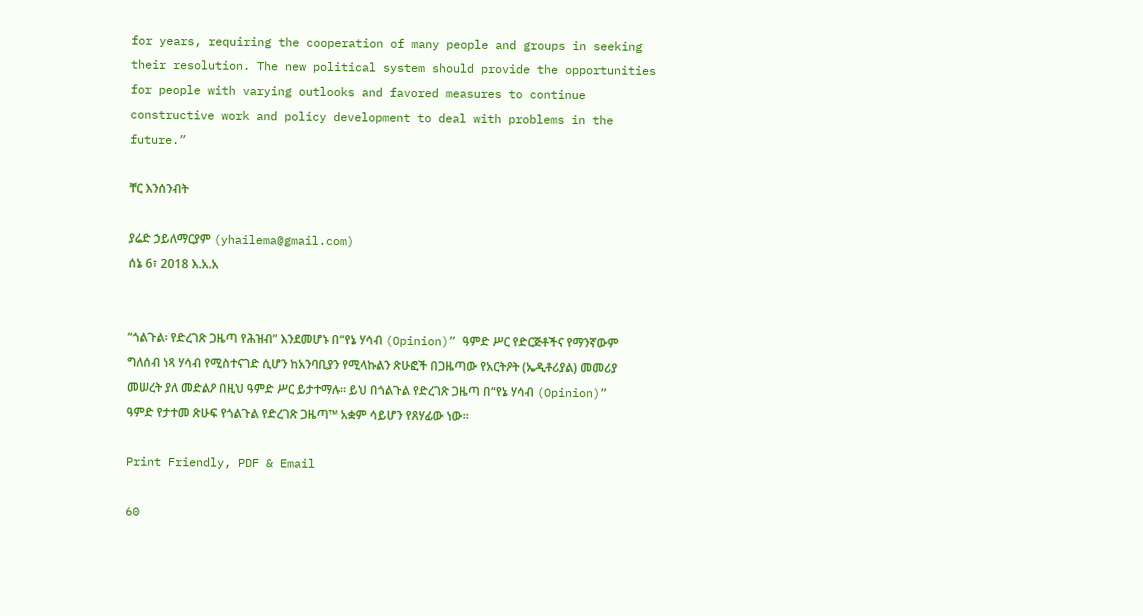for years, requiring the cooperation of many people and groups in seeking their resolution. The new political system should provide the opportunities for people with varying outlooks and favored measures to continue constructive work and policy development to deal with problems in the future.”

ቸር እንሰንብት

ያሬድ ኃይለማርያም (yhailema@gmail.com)
ሰኔ 6፣ 2018 እ.አ.አ


“ጎልጉል፡ የድረገጽ ጋዜጣ የሕዝብ” እንደመሆኑ በ“የኔ ሃሳብ (Opinion)” ዓምድ ሥር የድርጅቶችና የማንኛውም ግለሰብ ነጻ ሃሳብ የሚስተናገድ ሲሆን ከአንባቢያን የሚላኩልን ጽሁፎች በጋዜጣው የአርትዖት (ኤዲቶሪያል) መመሪያ መሠረት ያለ መድልዖ በዚህ ዓምድ ሥር ይታተማሉ። ይህ በጎልጉል የድረገጽ ጋዜጣ በ“የኔ ሃሳብ (Opinion)” ዓምድ የታተመ ጽሁፍ የጎልጉል የድረገጽ ጋዜጣ™ አቋም ሳይሆን የጸሃፊው ነው።

Print Friendly, PDF & Email

60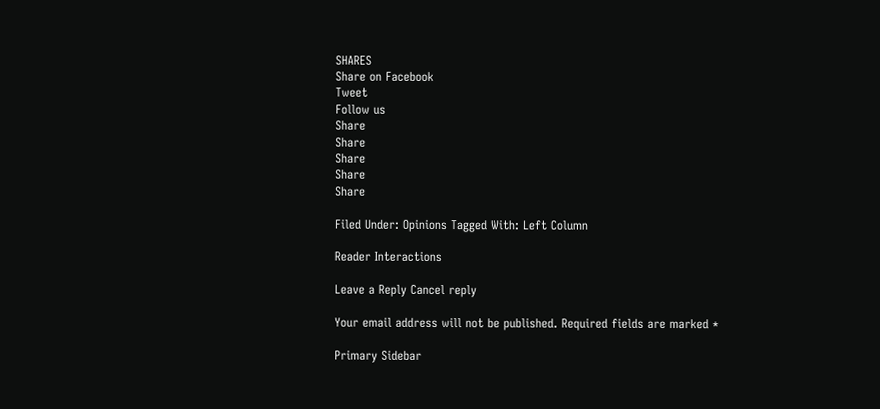SHARES
Share on Facebook
Tweet
Follow us
Share
Share
Share
Share
Share

Filed Under: Opinions Tagged With: Left Column

Reader Interactions

Leave a Reply Cancel reply

Your email address will not be published. Required fields are marked *

Primary Sidebar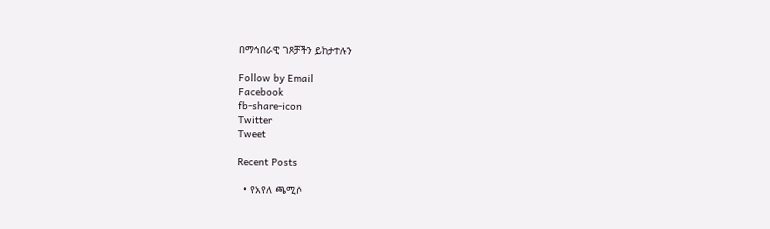በማኅበራዊ ገጾቻችን ይከታተሉን

Follow by Email
Facebook
fb-share-icon
Twitter
Tweet

Recent Posts

  • የአየለ ጫሚሶ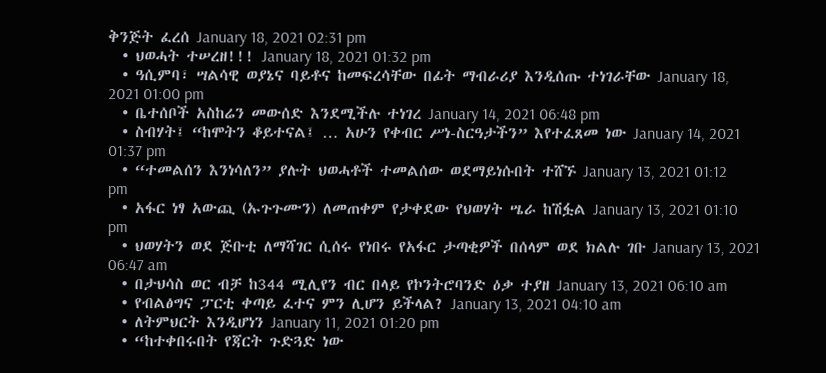ቅንጅት ፈረሰ January 18, 2021 02:31 pm
  • ህወሓት ተሠረዘ!!! January 18, 2021 01:32 pm
  • ዓሲምባ፣ ሣልሳዊ ወያኔና ባይቶና ከመፍረሳቸው በፊት ማብራሪያ እንዲሰጡ ተነገራቸው January 18, 2021 01:00 pm
  • ቤተሰቦች አስከሬን መውሰድ እንደሚችሉ ተነገረ January 14, 2021 06:48 pm
  • ስብሃት፤ “ከሞትን ቆይተናል፤ … አሁን የቀብር ሥነ-ስርዓታችን” እየተፈጸመ ነው January 14, 2021 01:37 pm
  • “ተመልሰን እንነሳለን” ያሉት ህወሓቶች ተመልሰው ወደማይነሱበት ተሸኙ January 13, 2021 01:12 pm
  • አፋር ነፃ አውጪ (ኡጉጉሙን) ለመጠቀም የታቀደው የህወሃት ሤራ ከሽፏል January 13, 2021 01:10 pm
  • ህወሃትን ወደ ጅቡቲ ለማሻገር ሲሰሩ የነበሩ የአፋር ታጣቂዎች በሰላም ወደ ክልሉ ገቡ January 13, 2021 06:47 am
  • በታህሳስ ወር ብቻ ከ344 ሚሊየን ብር በላይ የኮንትሮባንድ ዕቃ ተያዘ January 13, 2021 06:10 am
  • የብልፅግና ፓርቲ ቀጣይ ፈተና ምን ሊሆን ይችላል? January 13, 2021 04:10 am
  • ለትምህርት እንዲሆነን January 11, 2021 01:20 pm
  • “ከተቀበሩበት የጃርት ጉድጓድ ነው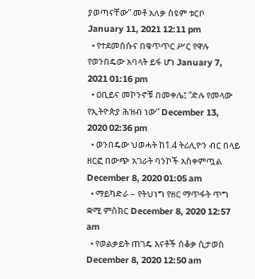ያወጣናቸው” መቶ አለቃ ስዩም ቱርቦ January 11, 2021 12:11 pm
  • የተደመሰሱና በቁጥጥር ሥር የዋሉ የወንበዴው አባላት ይፋ ሆነ January 7, 2021 01:16 pm
  • ዐቢይና መኮንኖቹ በመቀሌ፤ “ድሉ የመላው የኢትዮጵያ ሕዝብ ነው” December 13, 2020 02:36 pm
  • ወንበዴው ህወሓት ከ1.4 ትሪሊዮን ብር በላይ ዘርፎ በውጭ አገራት ባንኮች አስቀምጧል December 8, 2020 01:05 am
  • ማይካድራ – የትህነግ የዘር ማጥፋት ጥግ ቋሚ ምስክር December 8, 2020 12:57 am
  • የወልቃይት ጠገዴ እናቶች ሰቆቃ ሲታወስ December 8, 2020 12:50 am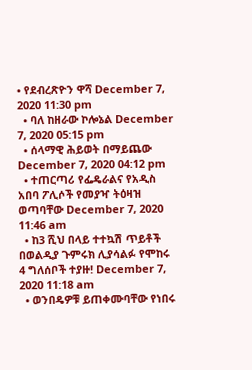• የደብረጽዮን ዋሻ December 7, 2020 11:30 pm
  • ባለ ከዘራው ኮሎኔል December 7, 2020 05:15 pm
  • ሰላማዊ ሕይወት በማይጨው December 7, 2020 04:12 pm
  • ተጠርጣሪ የፌዴራልና የአዲስ አበባ ፖሊሶች የመያዣ ትዕዛዝ ወጣባቸው December 7, 2020 11:46 am
  • ከ3 ሺህ በላይ ተተኳሽ ጥይቶች በወልዲያ ጉምሩክ ሊያሳልፉ የሞከሩ 4 ግለሰቦች ተያዙ! December 7, 2020 11:18 am
  • ወንበዴዎቹ ይጠቀሙባቸው የነበሩ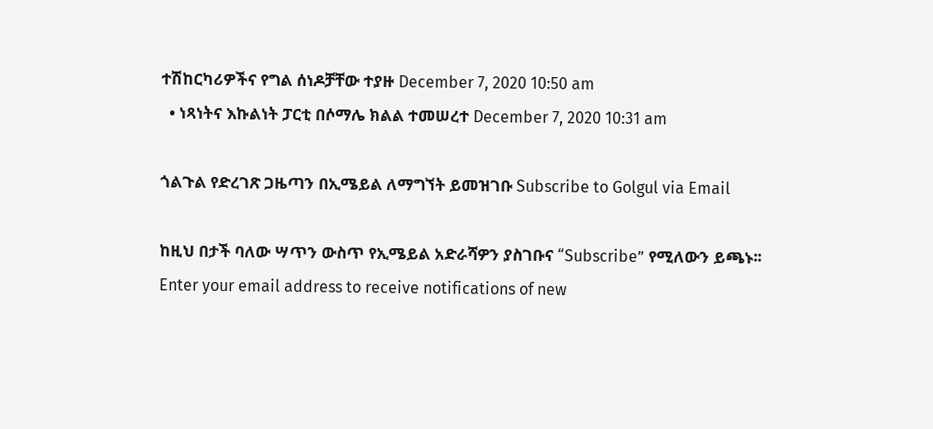ተሽከርካሪዎችና የግል ሰነዶቻቸው ተያዙ December 7, 2020 10:50 am
  • ነጻነትና እኩልነት ፓርቲ በሶማሌ ክልል ተመሠረተ December 7, 2020 10:31 am

ጎልጉል የድረገጽ ጋዜጣን በኢሜይል ለማግኘት ይመዝገቡ Subscribe to Golgul via Email

ከዚህ በታች ባለው ሣጥን ውስጥ የኢሜይል አድራሻዎን ያስገቡና “Subscribe” የሚለውን ይጫኑ፡፡
Enter your email address to receive notifications of new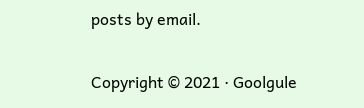posts by email.

Copyright © 2021 · Goolgule